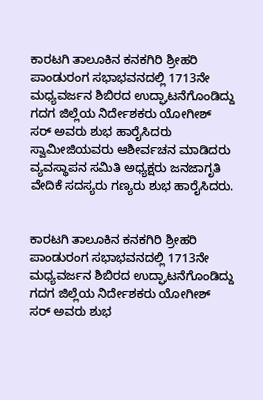ಕಾರಟಗಿ ತಾಲೂಕಿನ ಕನಕಗಿರಿ ಶ್ರೀಹರಿ ಪಾಂಡುರಂಗ ಸಭಾಭವನದಲ್ಲಿ 1713ನೇ ಮಧ್ಯವರ್ಜನ ಶಿಬಿರದ ಉದ್ಘಾಟನೆಗೊಂಡಿದ್ದು ಗದಗ ಜಿಲ್ಲೆಯ ನಿರ್ದೇಶಕರು ಯೋಗೀಶ್ ಸರ್ ಅವರು ಶುಭ ಹಾರೈಸಿದರು ಸ್ವಾಮೀಜಿಯವರು ಆಶೀರ್ವಚನ ಮಾಡಿದರು ವ್ಯವಸ್ಥಾಪನ ಸಮಿತಿ ಅಧ್ಯಕ್ಷರು ಜನಜಾಗೃತಿ ವೇದಿಕೆ ಸದಸ್ಯರು ಗಣ್ಯರು ಶುಭ ಹಾರೈಸಿದರು.


ಕಾರಟಗಿ ತಾಲೂಕಿನ ಕನಕಗಿರಿ ಶ್ರೀಹರಿ ಪಾಂಡುರಂಗ ಸಭಾಭವನದಲ್ಲಿ 1713ನೇ ಮಧ್ಯವರ್ಜನ ಶಿಬಿರದ ಉದ್ಘಾಟನೆಗೊಂಡಿದ್ದು ಗದಗ ಜಿಲ್ಲೆಯ ನಿರ್ದೇಶಕರು ಯೋಗೀಶ್ ಸರ್ ಅವರು ಶುಭ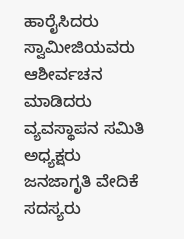ಹಾರೈಸಿದರು ಸ್ವಾಮೀಜಿಯವರು ಆಶೀರ್ವಚನ ಮಾಡಿದರು ವ್ಯವಸ್ಥಾಪನ ಸಮಿತಿ ಅಧ್ಯಕ್ಷರು ಜನಜಾಗೃತಿ ವೇದಿಕೆ ಸದಸ್ಯರು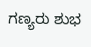ಗಣ್ಯರು ಶುಭ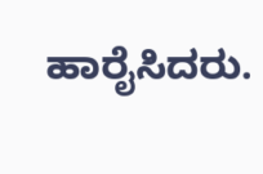ಹಾರೈಸಿದರು.